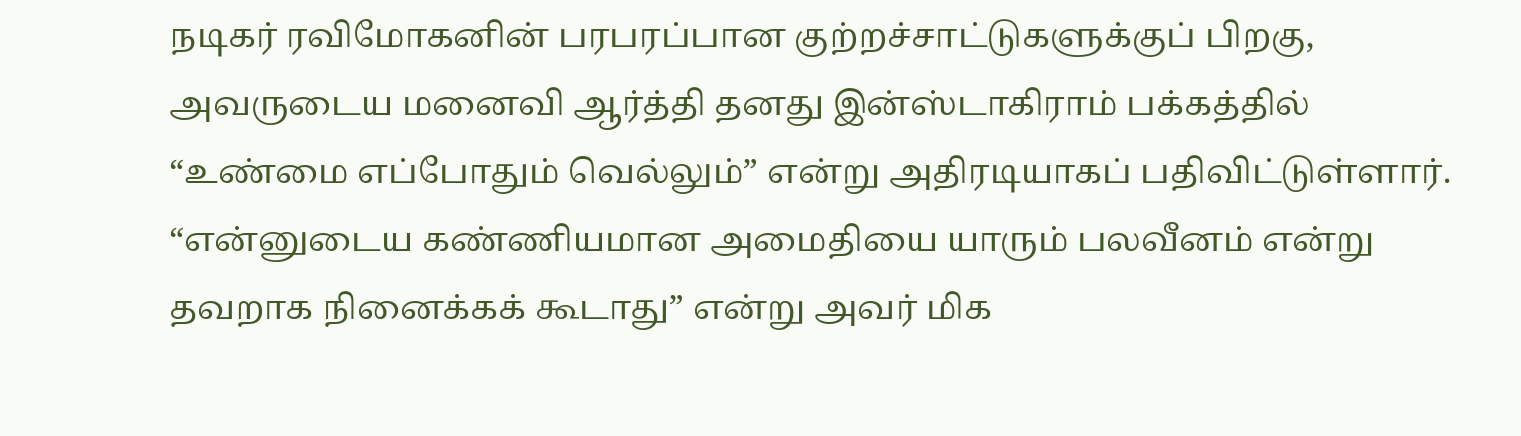நடிகர் ரவிமோகனின் பரபரப்பான குற்றச்சாட்டுகளுக்குப் பிறகு, அவருடைய மனைவி ஆர்த்தி தனது இன்ஸ்டாகிராம் பக்கத்தில் “உண்மை எப்போதும் வெல்லும்” என்று அதிரடியாகப் பதிவிட்டுள்ளார். “என்னுடைய கண்ணியமான அமைதியை யாரும் பலவீனம் என்று தவறாக நினைக்கக் கூடாது” என்று அவர் மிக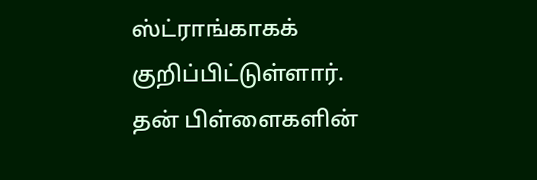ஸ்ட்ராங்காகக் குறிப்பிட்டுள்ளார்.
தன் பிள்ளைகளின்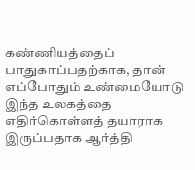கண்ணியத்தைப் பாதுகாப்பதற்காக, தான் எப்போதும் உண்மையோடு இந்த உலகத்தை எதிர்கொள்ளத் தயாராக இருப்பதாக ஆர்த்தி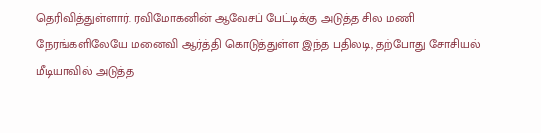தெரிவித்துள்ளார். ரவிமோகனின் ஆவேசப் பேட்டிக்கு அடுத்த சில மணி நேரங்களிலேயே மனைவி ஆர்த்தி கொடுத்துள்ள இந்த பதிலடி, தற்போது சோசியல் மீடியாவில் அடுத்த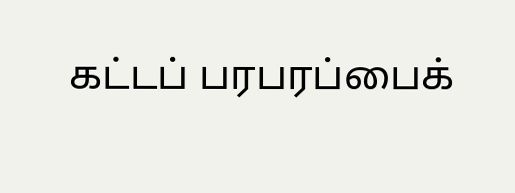கட்டப் பரபரப்பைக்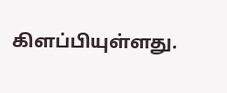கிளப்பியுள்ளது.